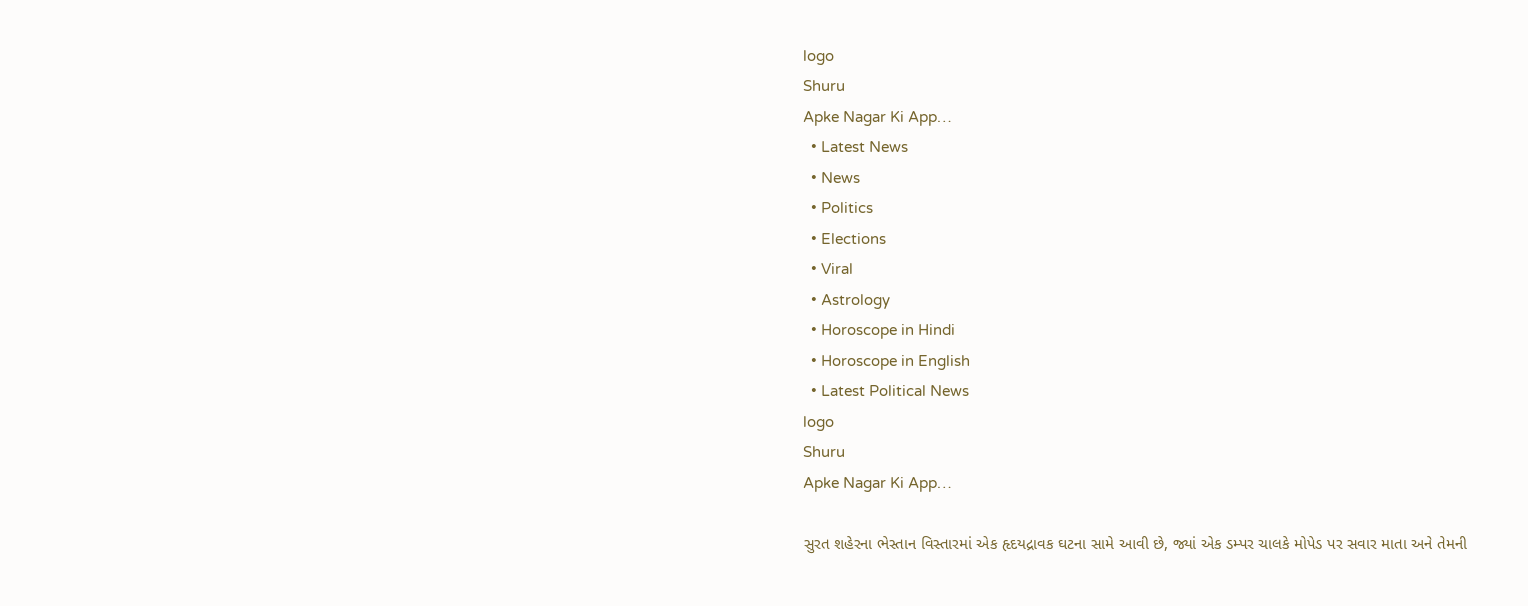logo
Shuru
Apke Nagar Ki App…
  • Latest News
  • News
  • Politics
  • Elections
  • Viral
  • Astrology
  • Horoscope in Hindi
  • Horoscope in English
  • Latest Political News
logo
Shuru
Apke Nagar Ki App…

સુરત શહેરના ભેસ્તાન વિસ્તારમાં એક હૃદયદ્રાવક ઘટના સામે આવી છે, જ્યાં એક ડમ્પર ચાલકે મોપેડ પર સવાર માતા અને તેમની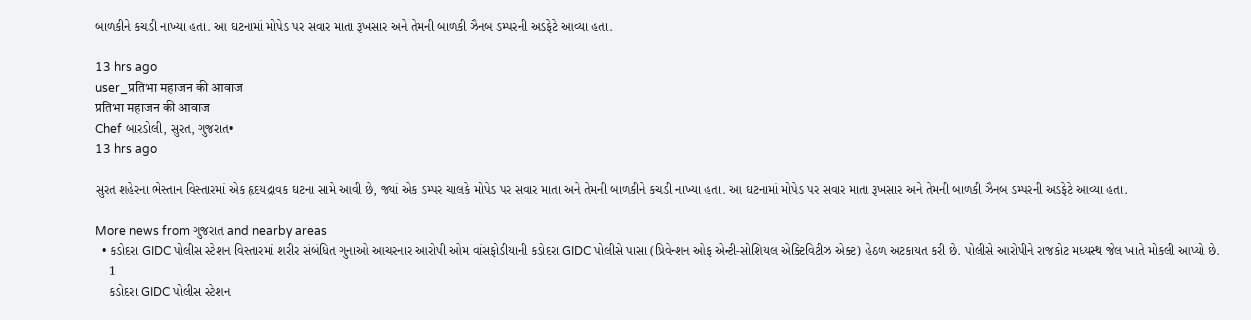બાળકીને કચડી નાખ્યા હતા. આ ઘટનામાં મોપેડ પર સવાર માતા રૂખસાર અને તેમની બાળકી ઝૈનબ ડમ્પરની અડફેટે આવ્યા હતા.

13 hrs ago
user_प्रतिभा महाजन की आवाज
प्रतिभा महाजन की आवाज
Chef બારડોલી, સુરત, ગુજરાત•
13 hrs ago

સુરત શહેરના ભેસ્તાન વિસ્તારમાં એક હૃદયદ્રાવક ઘટના સામે આવી છે, જ્યાં એક ડમ્પર ચાલકે મોપેડ પર સવાર માતા અને તેમની બાળકીને કચડી નાખ્યા હતા. આ ઘટનામાં મોપેડ પર સવાર માતા રૂખસાર અને તેમની બાળકી ઝૈનબ ડમ્પરની અડફેટે આવ્યા હતા.

More news from ગુજરાત and nearby areas
  • કડોદરા GIDC પોલીસ સ્ટેશન વિસ્તારમાં શરીર સંબંધિત ગુનાઓ આચરનાર આરોપી ઓમ વાંસફોડીયાની કડોદરા GIDC પોલીસે પાસા (પ્રિવેન્શન ઓફ એન્ટી-સોશિયલ એક્ટિવિટીઝ એક્ટ) હેઠળ અટકાયત કરી છે. પોલીસે આરોપીને રાજકોટ મધ્યસ્થ જેલ ખાતે મોકલી આપ્યો છે.
    1
    કડોદરા GIDC પોલીસ સ્ટેશન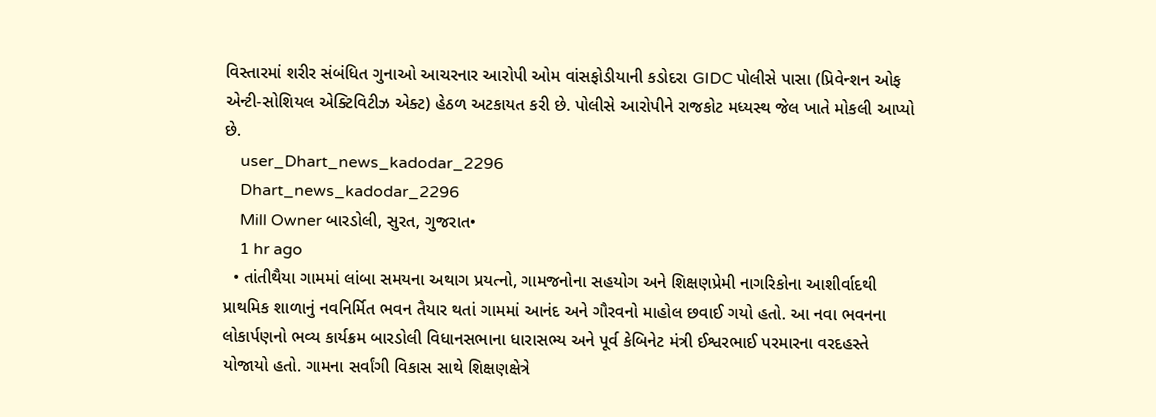વિસ્તારમાં શરીર સંબંધિત ગુનાઓ આચરનાર આરોપી ઓમ વાંસફોડીયાની કડોદરા GIDC પોલીસે પાસા (પ્રિવેન્શન ઓફ એન્ટી-સોશિયલ એક્ટિવિટીઝ એક્ટ) હેઠળ અટકાયત કરી છે. પોલીસે આરોપીને રાજકોટ મધ્યસ્થ જેલ ખાતે મોકલી આપ્યો છે.
    user_Dhart_news_kadodar_2296
    Dhart_news_kadodar_2296
    Mill Owner બારડોલી, સુરત, ગુજરાત•
    1 hr ago
  • તાંતીથૈયા ગામમાં લાંબા સમયના અથાગ પ્રયત્નો, ગામજનોના સહયોગ અને શિક્ષણપ્રેમી નાગરિકોના આશીર્વાદથી પ્રાથમિક શાળાનું નવનિર્મિત ભવન તૈયાર થતાં ગામમાં આનંદ અને ગૌરવનો માહોલ છવાઈ ગયો હતો. આ નવા ભવનના લોકાર્પણનો ભવ્ય કાર્યક્રમ બારડોલી વિધાનસભાના ધારાસભ્ય અને પૂર્વ કેબિનેટ મંત્રી ઈશ્વરભાઈ પરમારના વરદહસ્તે યોજાયો હતો. ગામના સર્વાંગી વિકાસ સાથે શિક્ષણક્ષેત્રે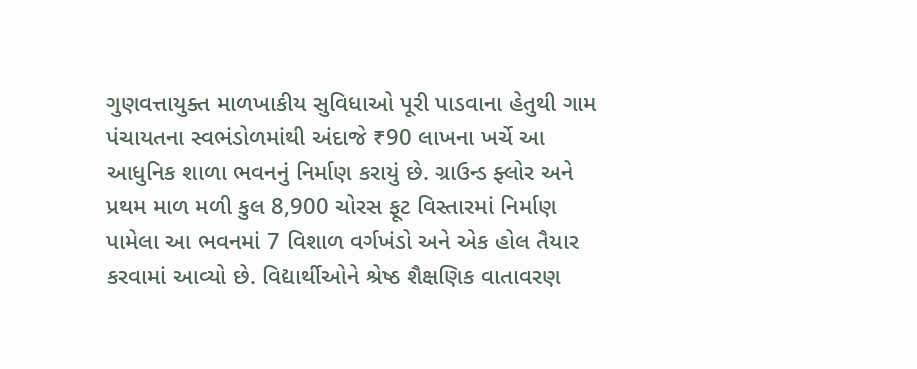ગુણવત્તાયુક્ત માળખાકીય સુવિધાઓ પૂરી પાડવાના હેતુથી ગામ પંચાયતના સ્વભંડોળમાંથી અંદાજે ₹90 લાખના ખર્ચે આ આધુનિક શાળા ભવનનું નિર્માણ કરાયું છે. ગ્રાઉન્ડ ફ્લોર અને પ્રથમ માળ મળી કુલ 8,900 ચોરસ ફૂટ વિસ્તારમાં નિર્માણ પામેલા આ ભવનમાં 7 વિશાળ વર્ગખંડો અને એક હોલ તૈયાર કરવામાં આવ્યો છે. વિદ્યાર્થીઓને શ્રેષ્ઠ શૈક્ષણિક વાતાવરણ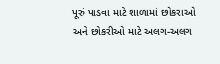પૂરું પાડવા માટે શાળામાં છોકરાઓ અને છોકરીઓ માટે અલગ-અલગ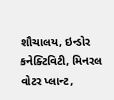શૌચાલય, ઇન્ડોર કનેક્ટિવિટી, મિનરલ વોટર પ્લાન્ટ,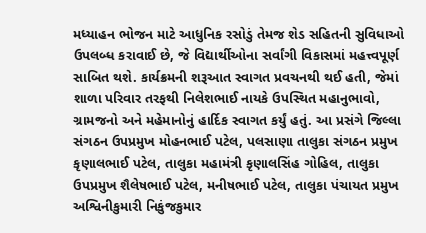મધ્યાહન ભોજન માટે આધુનિક રસોડું તેમજ શેડ સહિતની સુવિધાઓ ઉપલબ્ધ કરાવાઈ છે, જે વિદ્યાર્થીઓના સર્વાંગી વિકાસમાં મહત્ત્વપૂર્ણ સાબિત થશે. કાર્યક્રમની શરૂઆત સ્વાગત પ્રવચનથી થઈ હતી, જેમાં શાળા પરિવાર તરફથી નિલેશભાઈ નાયકે ઉપસ્થિત મહાનુભાવો, ગ્રામજનો અને મહેમાનોનું હાર્દિક સ્વાગત કર્યું હતું. આ પ્રસંગે જિલ્લા સંગઠન ઉપપ્રમુખ મોહનભાઈ પટેલ, પલસાણા તાલુકા સંગઠન પ્રમુખ કૃણાલભાઈ પટેલ, તાલુકા મહામંત્રી કૃણાલસિંહ ગોહિલ, તાલુકા ઉપપ્રમુખ શૈલેષભાઈ પટેલ, મનીષભાઈ પટેલ, તાલુકા પંચાયત પ્રમુખ અશ્વિનીકુમારી નિકુંજકુમાર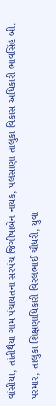વાંસીયા, તાંતીથૈયા ગામ પંચાયતના સરપંચ જિગીષાબેન નાયક, પલસાણા તાલુકા વિકાસ અધિકારી ભાવસિંહ બી. પરમાર, તાલુકા શિક્ષણાધિકારી વિરલભાઈ ચૌધરી, યુવા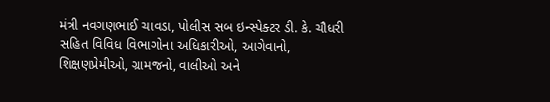મંત્રી નવગણભાઈ ચાવડા, પોલીસ સબ ઇન્સ્પેક્ટર ડી. કે. ચૌધરી સહિત વિવિધ વિભાગોના અધિકારીઓ, આગેવાનો, શિક્ષણપ્રેમીઓ, ગ્રામજનો, વાલીઓ અને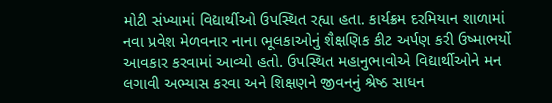મોટી સંખ્યામાં વિદ્યાર્થીઓ ઉપસ્થિત રહ્યા હતા. કાર્યક્રમ દરમિયાન શાળામાં નવા પ્રવેશ મેળવનાર નાના ભૂલકાઓનું શૈક્ષણિક કીટ અર્પણ કરી ઉષ્માભર્યો આવકાર કરવામાં આવ્યો હતો. ઉપસ્થિત મહાનુભાવોએ વિદ્યાર્થીઓને મન લગાવી અભ્યાસ કરવા અને શિક્ષણને જીવનનું શ્રેષ્ઠ સાધન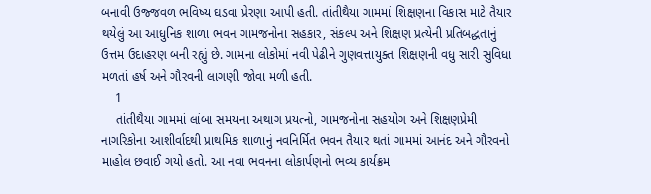બનાવી ઉજ્જવળ ભવિષ્ય ઘડવા પ્રેરણા આપી હતી. તાંતીથૈયા ગામમાં શિક્ષણના વિકાસ માટે તૈયાર થયેલું આ આધુનિક શાળા ભવન ગામજનોના સહકાર, સંકલ્પ અને શિક્ષણ પ્રત્યેની પ્રતિબદ્ધતાનું ઉત્તમ ઉદાહરણ બની રહ્યું છે. ગામના લોકોમાં નવી પેઢીને ગુણવત્તાયુક્ત શિક્ષણની વધુ સારી સુવિધા મળતાં હર્ષ અને ગૌરવની લાગણી જોવા મળી હતી.
    1
    તાંતીથૈયા ગામમાં લાંબા સમયના અથાગ પ્રયત્નો, ગામજનોના સહયોગ અને શિક્ષણપ્રેમી નાગરિકોના આશીર્વાદથી પ્રાથમિક શાળાનું નવનિર્મિત ભવન તૈયાર થતાં ગામમાં આનંદ અને ગૌરવનો માહોલ છવાઈ ગયો હતો. આ નવા ભવનના લોકાર્પણનો ભવ્ય કાર્યક્રમ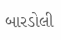બારડોલી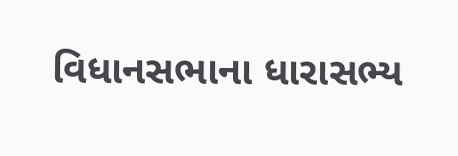વિધાનસભાના ધારાસભ્ય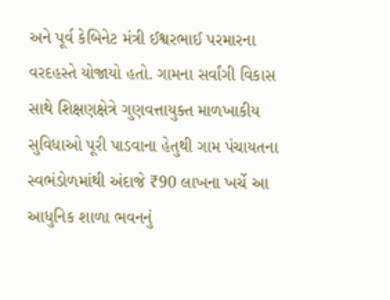અને પૂર્વ કેબિનેટ મંત્રી ઈશ્વરભાઈ પરમારના વરદહસ્તે યોજાયો હતો. ગામના સર્વાંગી વિકાસ સાથે શિક્ષણક્ષેત્રે ગુણવત્તાયુક્ત માળખાકીય સુવિધાઓ પૂરી પાડવાના હેતુથી ગામ પંચાયતના સ્વભંડોળમાંથી અંદાજે ₹90 લાખના ખર્ચે આ આધુનિક શાળા ભવનનું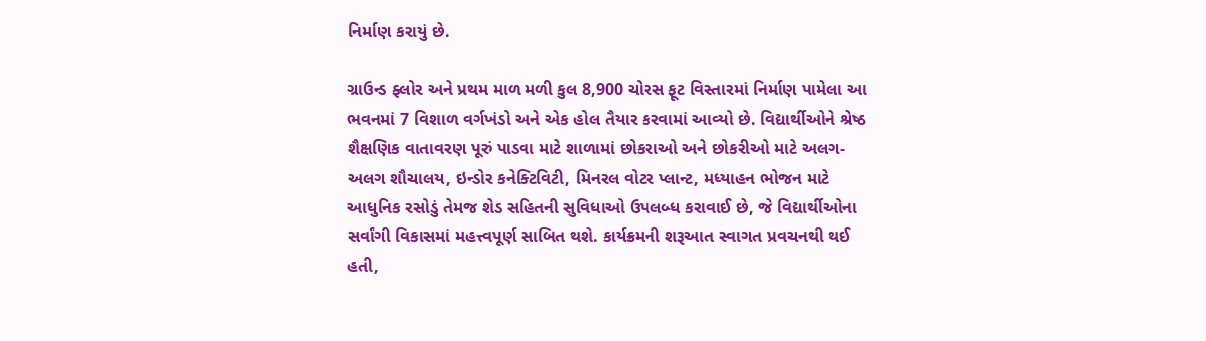નિર્માણ કરાયું છે.

ગ્રાઉન્ડ ફ્લોર અને પ્રથમ માળ મળી કુલ 8,900 ચોરસ ફૂટ વિસ્તારમાં નિર્માણ પામેલા આ ભવનમાં 7 વિશાળ વર્ગખંડો અને એક હોલ તૈયાર કરવામાં આવ્યો છે. વિદ્યાર્થીઓને શ્રેષ્ઠ શૈક્ષણિક વાતાવરણ પૂરું પાડવા માટે શાળામાં છોકરાઓ અને છોકરીઓ માટે અલગ-અલગ શૌચાલય, ઇન્ડોર કનેક્ટિવિટી, મિનરલ વોટર પ્લાન્ટ, મધ્યાહન ભોજન માટે આધુનિક રસોડું તેમજ શેડ સહિતની સુવિધાઓ ઉપલબ્ધ કરાવાઈ છે, જે વિદ્યાર્થીઓના સર્વાંગી વિકાસમાં મહત્ત્વપૂર્ણ સાબિત થશે. કાર્યક્રમની શરૂઆત સ્વાગત પ્રવચનથી થઈ હતી,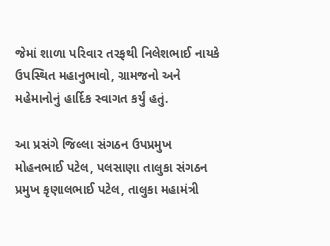જેમાં શાળા પરિવાર તરફથી નિલેશભાઈ નાયકે ઉપસ્થિત મહાનુભાવો, ગ્રામજનો અને મહેમાનોનું હાર્દિક સ્વાગત કર્યું હતું.

આ પ્રસંગે જિલ્લા સંગઠન ઉપપ્રમુખ મોહનભાઈ પટેલ, પલસાણા તાલુકા સંગઠન પ્રમુખ કૃણાલભાઈ પટેલ, તાલુકા મહામંત્રી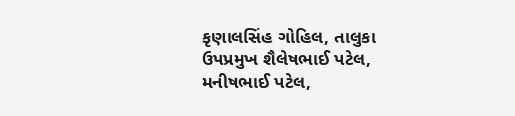કૃણાલસિંહ ગોહિલ, તાલુકા ઉપપ્રમુખ શૈલેષભાઈ પટેલ, મનીષભાઈ પટેલ,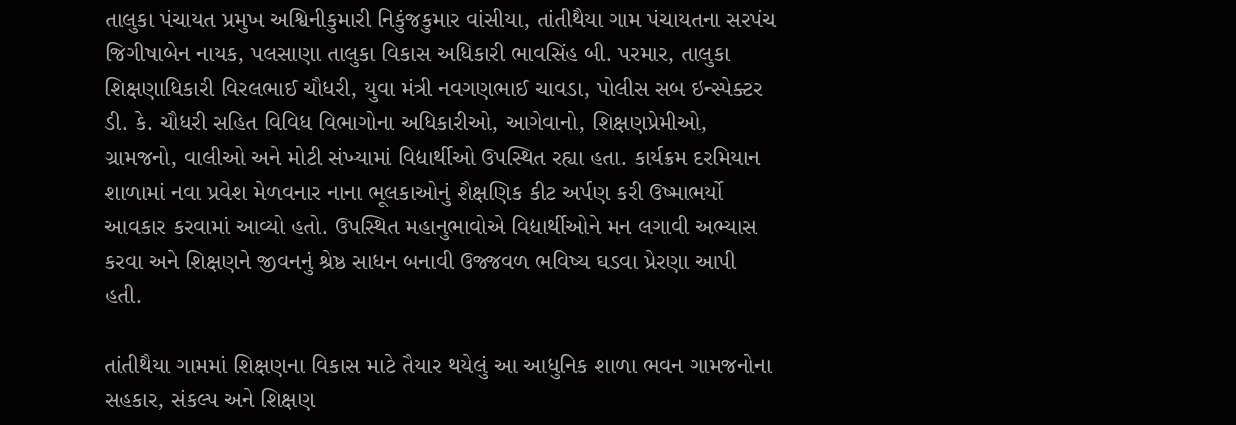તાલુકા પંચાયત પ્રમુખ અશ્વિનીકુમારી નિકુંજકુમાર વાંસીયા, તાંતીથૈયા ગામ પંચાયતના સરપંચ જિગીષાબેન નાયક, પલસાણા તાલુકા વિકાસ અધિકારી ભાવસિંહ બી. પરમાર, તાલુકા શિક્ષણાધિકારી વિરલભાઈ ચૌધરી, યુવા મંત્રી નવગણભાઈ ચાવડા, પોલીસ સબ ઇન્સ્પેક્ટર ડી. કે. ચૌધરી સહિત વિવિધ વિભાગોના અધિકારીઓ, આગેવાનો, શિક્ષણપ્રેમીઓ, ગ્રામજનો, વાલીઓ અને મોટી સંખ્યામાં વિદ્યાર્થીઓ ઉપસ્થિત રહ્યા હતા. કાર્યક્રમ દરમિયાન શાળામાં નવા પ્રવેશ મેળવનાર નાના ભૂલકાઓનું શૈક્ષણિક કીટ અર્પણ કરી ઉષ્માભર્યો આવકાર કરવામાં આવ્યો હતો. ઉપસ્થિત મહાનુભાવોએ વિદ્યાર્થીઓને મન લગાવી અભ્યાસ કરવા અને શિક્ષણને જીવનનું શ્રેષ્ઠ સાધન બનાવી ઉજ્જવળ ભવિષ્ય ઘડવા પ્રેરણા આપી હતી.

તાંતીથૈયા ગામમાં શિક્ષણના વિકાસ માટે તૈયાર થયેલું આ આધુનિક શાળા ભવન ગામજનોના સહકાર, સંકલ્પ અને શિક્ષણ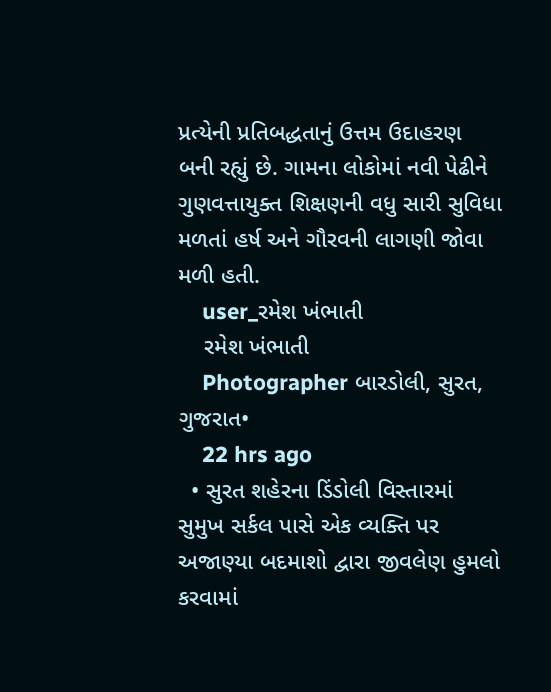પ્રત્યેની પ્રતિબદ્ધતાનું ઉત્તમ ઉદાહરણ બની રહ્યું છે. ગામના લોકોમાં નવી પેઢીને ગુણવત્તાયુક્ત શિક્ષણની વધુ સારી સુવિધા મળતાં હર્ષ અને ગૌરવની લાગણી જોવા મળી હતી.
    user_રમેશ ખંભાતી
    રમેશ ખંભાતી
    Photographer બારડોલી, સુરત, ગુજરાત•
    22 hrs ago
  • સુરત શહેરના ડિંડોલી વિસ્તારમાં સુમુખ સર્કલ પાસે એક વ્યક્તિ પર અજાણ્યા બદમાશો દ્વારા જીવલેણ હુમલો કરવામાં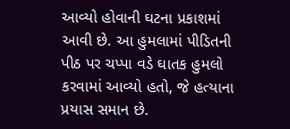આવ્યો હોવાની ઘટના પ્રકાશમાં આવી છે. આ હુમલામાં પીડિતની પીઠ પર ચપ્પા વડે ઘાતક હુમલો કરવામાં આવ્યો હતો, જે હત્યાના પ્રયાસ સમાન છે.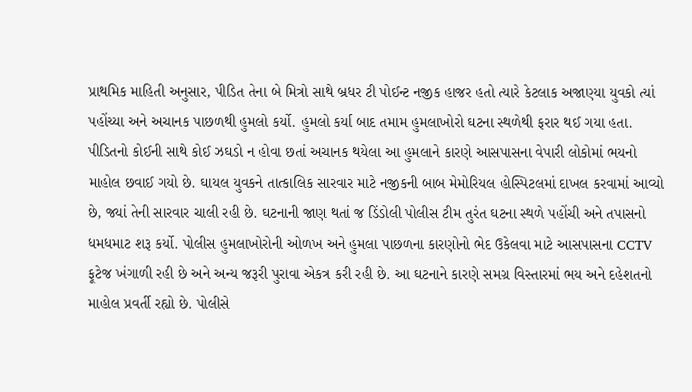પ્રાથમિક માહિતી અનુસાર, પીડિત તેના બે મિત્રો સાથે બ્રધર ટી પોઈન્ટ નજીક હાજર હતો ત્યારે કેટલાક અજાણ્યા યુવકો ત્યાં પહોંચ્યા અને અચાનક પાછળથી હુમલો કર્યો. હુમલો કર્યા બાદ તમામ હુમલાખોરો ઘટના સ્થળેથી ફરાર થઈ ગયા હતા. પીડિતનો કોઈની સાથે કોઈ ઝઘડો ન હોવા છતાં અચાનક થયેલા આ હુમલાને કારણે આસપાસના વેપારી લોકોમાં ભયનો માહોલ છવાઈ ગયો છે. ઘાયલ યુવકને તાત્કાલિક સારવાર માટે નજીકની બાબ મેમોરિયલ હોસ્પિટલમાં દાખલ કરવામાં આવ્યો છે, જ્યાં તેની સારવાર ચાલી રહી છે. ઘટનાની જાણ થતાં જ ડિંડોલી પોલીસ ટીમ તુરંત ઘટના સ્થળે પહોંચી અને તપાસનો ધમધમાટ શરૂ કર્યો. પોલીસ હુમલાખોરોની ઓળખ અને હુમલા પાછળના કારણોનો ભેદ ઉકેલવા માટે આસપાસના CCTV ફૂટેજ ખંગાળી રહી છે અને અન્ય જરૂરી પુરાવા એકત્ર કરી રહી છે. આ ઘટનાને કારણે સમગ્ર વિસ્તારમાં ભય અને દહેશતનો માહોલ પ્રવર્તી રહ્યો છે. પોલીસે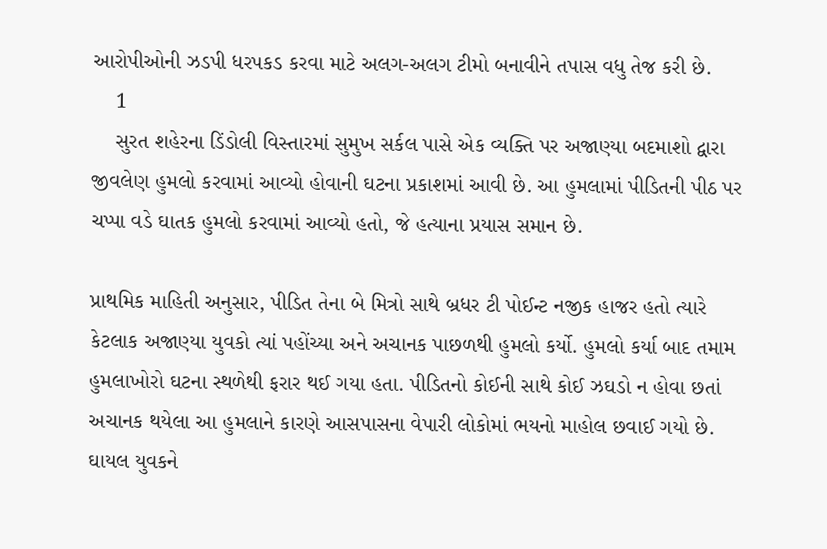આરોપીઓની ઝડપી ધરપકડ કરવા માટે અલગ-અલગ ટીમો બનાવીને તપાસ વધુ તેજ કરી છે.
    1
    સુરત શહેરના ડિંડોલી વિસ્તારમાં સુમુખ સર્કલ પાસે એક વ્યક્તિ પર અજાણ્યા બદમાશો દ્વારા જીવલેણ હુમલો કરવામાં આવ્યો હોવાની ઘટના પ્રકાશમાં આવી છે. આ હુમલામાં પીડિતની પીઠ પર ચપ્પા વડે ઘાતક હુમલો કરવામાં આવ્યો હતો, જે હત્યાના પ્રયાસ સમાન છે.

પ્રાથમિક માહિતી અનુસાર, પીડિત તેના બે મિત્રો સાથે બ્રધર ટી પોઈન્ટ નજીક હાજર હતો ત્યારે કેટલાક અજાણ્યા યુવકો ત્યાં પહોંચ્યા અને અચાનક પાછળથી હુમલો કર્યો. હુમલો કર્યા બાદ તમામ હુમલાખોરો ઘટના સ્થળેથી ફરાર થઈ ગયા હતા. પીડિતનો કોઈની સાથે કોઈ ઝઘડો ન હોવા છતાં અચાનક થયેલા આ હુમલાને કારણે આસપાસના વેપારી લોકોમાં ભયનો માહોલ છવાઈ ગયો છે. ઘાયલ યુવકને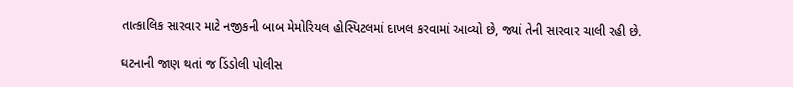તાત્કાલિક સારવાર માટે નજીકની બાબ મેમોરિયલ હોસ્પિટલમાં દાખલ કરવામાં આવ્યો છે, જ્યાં તેની સારવાર ચાલી રહી છે.

ઘટનાની જાણ થતાં જ ડિંડોલી પોલીસ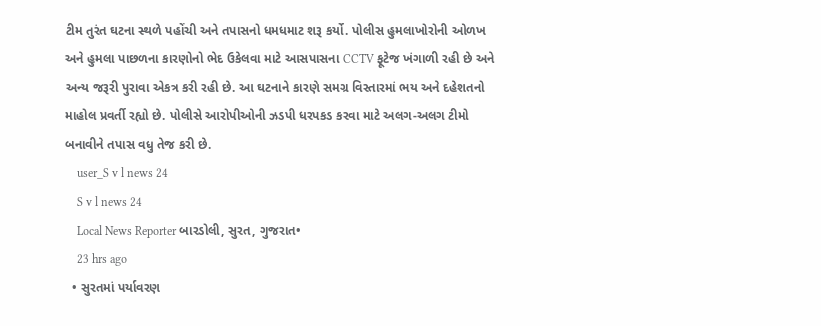ટીમ તુરંત ઘટના સ્થળે પહોંચી અને તપાસનો ધમધમાટ શરૂ કર્યો. પોલીસ હુમલાખોરોની ઓળખ અને હુમલા પાછળના કારણોનો ભેદ ઉકેલવા માટે આસપાસના CCTV ફૂટેજ ખંગાળી રહી છે અને અન્ય જરૂરી પુરાવા એકત્ર કરી રહી છે. આ ઘટનાને કારણે સમગ્ર વિસ્તારમાં ભય અને દહેશતનો માહોલ પ્રવર્તી રહ્યો છે. પોલીસે આરોપીઓની ઝડપી ધરપકડ કરવા માટે અલગ-અલગ ટીમો બનાવીને તપાસ વધુ તેજ કરી છે.
    user_S v l news 24
    S v l news 24
    Local News Reporter બારડોલી, સુરત, ગુજરાત•
    23 hrs ago
  • સુરતમાં પર્યાવરણ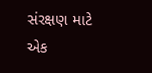સંરક્ષણ માટે એક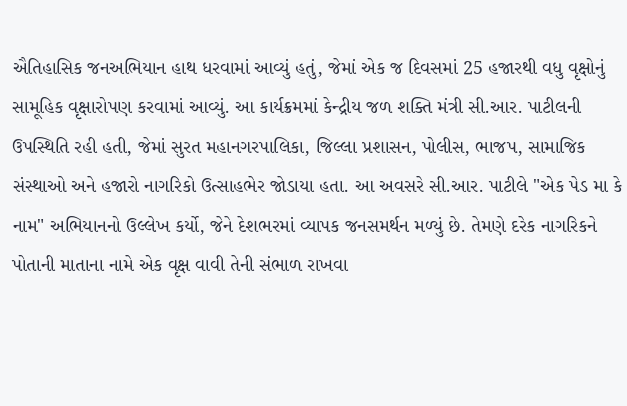ઐતિહાસિક જનઅભિયાન હાથ ધરવામાં આવ્યું હતું, જેમાં એક જ દિવસમાં 25 હજારથી વધુ વૃક્ષોનું સામૂહિક વૃક્ષારોપણ કરવામાં આવ્યું. આ કાર્યક્રમમાં કેન્દ્રીય જળ શક્તિ મંત્રી સી.આર. પાટીલની ઉપસ્થિતિ રહી હતી, જેમાં સુરત મહાનગરપાલિકા, જિલ્લા પ્રશાસન, પોલીસ, ભાજપ, સામાજિક સંસ્થાઓ અને હજારો નાગરિકો ઉત્સાહભેર જોડાયા હતા. આ અવસરે સી.આર. પાટીલે "એક પેડ મા કે નામ" અભિયાનનો ઉલ્લેખ કર્યો, જેને દેશભરમાં વ્યાપક જનસમર્થન મળ્યું છે. તેમણે દરેક નાગરિકને પોતાની માતાના નામે એક વૃક્ષ વાવી તેની સંભાળ રાખવા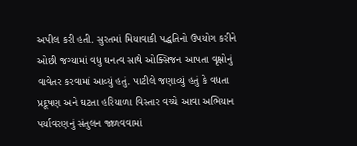અપીલ કરી હતી. સુરતમાં મિયાવાકી પદ્ધતિનો ઉપયોગ કરીને ઓછી જગ્યામાં વધુ ઘનત્વ સાથે ઓક્સિજન આપતા વૃક્ષોનું વાવેતર કરવામાં આવ્યું હતું. પાટીલે જણાવ્યું હતું કે વધતા પ્રદૂષણ અને ઘટતા હરિયાળા વિસ્તાર વચ્ચે આવા અભિયાન પર્યાવરણનું સંતુલન જાળવવામાં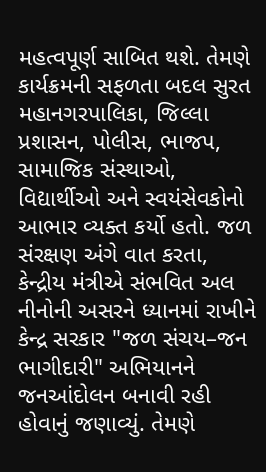મહત્વપૂર્ણ સાબિત થશે. તેમણે કાર્યક્રમની સફળતા બદલ સુરત મહાનગરપાલિકા, જિલ્લા પ્રશાસન, પોલીસ, ભાજપ, સામાજિક સંસ્થાઓ, વિદ્યાર્થીઓ અને સ્વયંસેવકોનો આભાર વ્યક્ત કર્યો હતો. જળ સંરક્ષણ અંગે વાત કરતા, કેન્દ્રીય મંત્રીએ સંભવિત અલ નીનોની અસરને ધ્યાનમાં રાખીને કેન્દ્ર સરકાર "જળ સંચય–જન ભાગીદારી" અભિયાનને જનઆંદોલન બનાવી રહી હોવાનું જણાવ્યું. તેમણે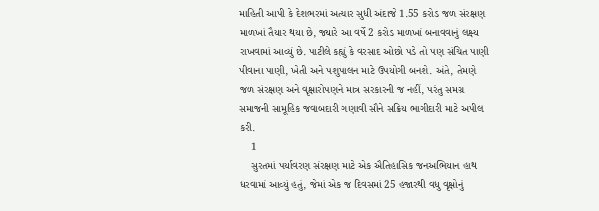માહિતી આપી કે દેશભરમાં અત્યાર સુધી અંદાજે 1.55 કરોડ જળ સંરક્ષણ માળખાં તૈયાર થયા છે, જ્યારે આ વર્ષે 2 કરોડ માળખાં બનાવવાનું લક્ષ્ય રાખવામાં આવ્યું છે. પાટીલે કહ્યું કે વરસાદ ઓછો પડે તો પણ સંચિત પાણી પીવાના પાણી, ખેતી અને પશુપાલન માટે ઉપયોગી બનશે. અંતે, તેમણે જળ સંરક્ષણ અને વૃક્ષારોપણને માત્ર સરકારની જ નહીં, પરંતુ સમગ્ર સમાજની સામૂહિક જવાબદારી ગણાવી સૌને સક્રિય ભાગીદારી માટે અપીલ કરી.
    1
    સુરતમાં પર્યાવરણ સંરક્ષણ માટે એક ઐતિહાસિક જનઅભિયાન હાથ ધરવામાં આવ્યું હતું, જેમાં એક જ દિવસમાં 25 હજારથી વધુ વૃક્ષોનું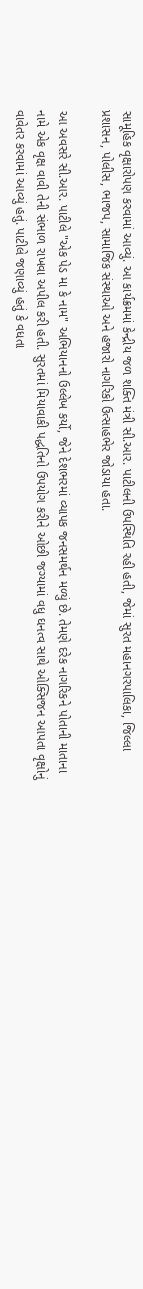સામૂહિક વૃક્ષારોપણ કરવામાં આવ્યું. આ કાર્યક્રમમાં કેન્દ્રીય જળ શક્તિ મંત્રી સી.આર. પાટીલની ઉપસ્થિતિ રહી હતી, જેમાં સુરત મહાનગરપાલિકા, જિલ્લા પ્રશાસન, પોલીસ, ભાજપ, સામાજિક સંસ્થાઓ અને હજારો નાગરિકો ઉત્સાહભેર જોડાયા હતા.

આ અવસરે સી.આર. પાટીલે "એક પેડ મા કે નામ" અભિયાનનો ઉલ્લેખ કર્યો, જેને દેશભરમાં વ્યાપક જનસમર્થન મળ્યું છે. તેમણે દરેક નાગરિકને પોતાની માતાના નામે એક વૃક્ષ વાવી તેની સંભાળ રાખવા અપીલ કરી હતી. સુરતમાં મિયાવાકી પદ્ધતિનો ઉપયોગ કરીને ઓછી જગ્યામાં વધુ ઘનત્વ સાથે ઓક્સિજન આપતા વૃક્ષોનું વાવેતર કરવામાં આવ્યું હતું. પાટીલે જણાવ્યું હતું કે વધતા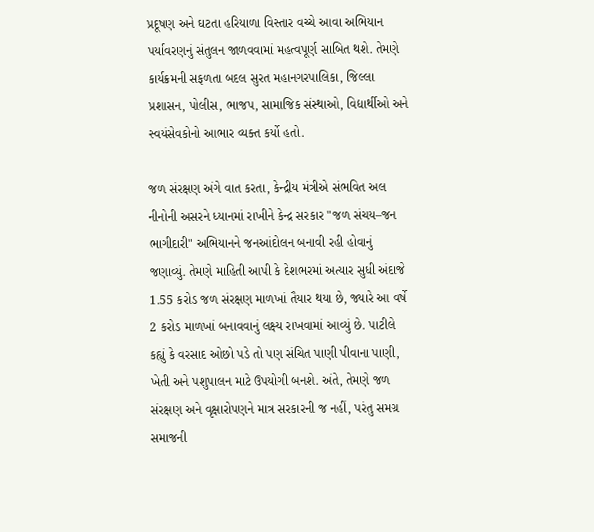પ્રદૂષણ અને ઘટતા હરિયાળા વિસ્તાર વચ્ચે આવા અભિયાન પર્યાવરણનું સંતુલન જાળવવામાં મહત્વપૂર્ણ સાબિત થશે. તેમણે કાર્યક્રમની સફળતા બદલ સુરત મહાનગરપાલિકા, જિલ્લા પ્રશાસન, પોલીસ, ભાજપ, સામાજિક સંસ્થાઓ, વિદ્યાર્થીઓ અને સ્વયંસેવકોનો આભાર વ્યક્ત કર્યો હતો.

જળ સંરક્ષણ અંગે વાત કરતા, કેન્દ્રીય મંત્રીએ સંભવિત અલ નીનોની અસરને ધ્યાનમાં રાખીને કેન્દ્ર સરકાર "જળ સંચય–જન ભાગીદારી" અભિયાનને જનઆંદોલન બનાવી રહી હોવાનું જણાવ્યું. તેમણે માહિતી આપી કે દેશભરમાં અત્યાર સુધી અંદાજે 1.55 કરોડ જળ સંરક્ષણ માળખાં તૈયાર થયા છે, જ્યારે આ વર્ષે 2 કરોડ માળખાં બનાવવાનું લક્ષ્ય રાખવામાં આવ્યું છે. પાટીલે કહ્યું કે વરસાદ ઓછો પડે તો પણ સંચિત પાણી પીવાના પાણી, ખેતી અને પશુપાલન માટે ઉપયોગી બનશે. અંતે, તેમણે જળ સંરક્ષણ અને વૃક્ષારોપણને માત્ર સરકારની જ નહીં, પરંતુ સમગ્ર સમાજની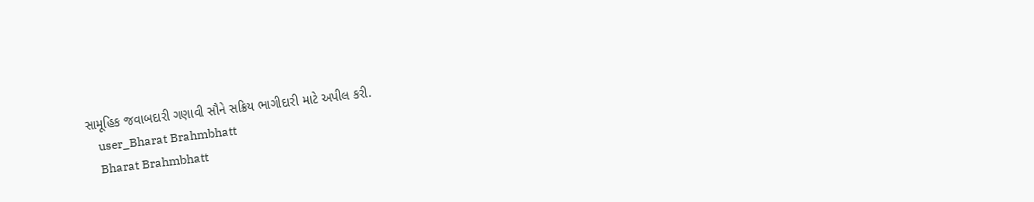સામૂહિક જવાબદારી ગણાવી સૌને સક્રિય ભાગીદારી માટે અપીલ કરી.
    user_Bharat Brahmbhatt
    Bharat Brahmbhatt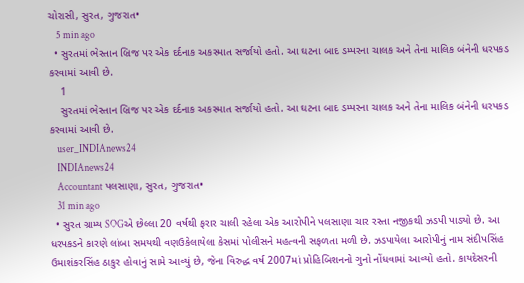ચોરાસી, સુરત, ગુજરાત•
    5 min ago
  • સુરતમાં ભેસ્તાન બ્રિજ પર એક દર્દનાક અકસ્માત સર્જાયો હતો. આ ઘટના બાદ ડમ્પરના ચાલક અને તેના માલિક બંનેની ધરપકડ કરવામાં આવી છે.
    1
    સુરતમાં ભેસ્તાન બ્રિજ પર એક દર્દનાક અકસ્માત સર્જાયો હતો. આ ઘટના બાદ ડમ્પરના ચાલક અને તેના માલિક બંનેની ધરપકડ કરવામાં આવી છે.
    user_INDIAnews24
    INDIAnews24
    Accountant પલસાણા, સુરત, ગુજરાત•
    31 min ago
  • સુરત ગ્રામ્ય SOGએ છેલ્લા 20 વર્ષથી ફરાર ચાલી રહેલા એક આરોપીને પલસાણા ચાર રસ્તા નજીકથી ઝડપી પાડ્યો છે. આ ધરપકડને કારણે લાંબા સમયથી વણઉકેલાયેલા કેસમાં પોલીસને મહત્વની સફળતા મળી છે. ઝડપાયેલા આરોપીનું નામ સંદીપસિંહ ઉમાશંકરસિંહ ઠાકુર હોવાનું સામે આવ્યું છે, જેના વિરુદ્ધ વર્ષ 2007માં પ્રોહિબિશનનો ગુનો નોંધવામાં આવ્યો હતો. કાયદેસરની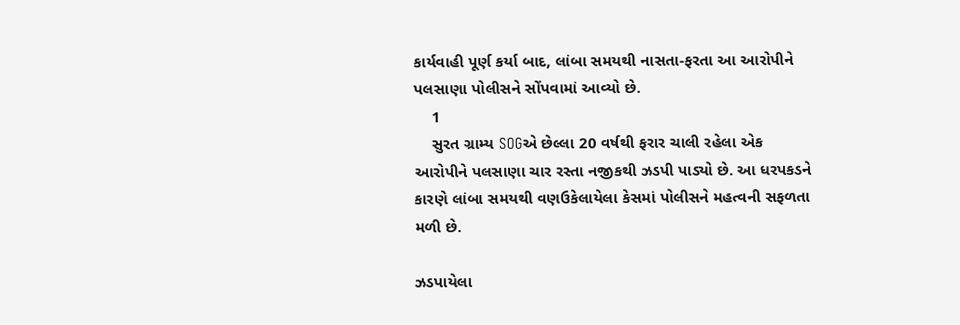કાર્યવાહી પૂર્ણ કર્યા બાદ, લાંબા સમયથી નાસતા-ફરતા આ આરોપીને પલસાણા પોલીસને સોંપવામાં આવ્યો છે.
    1
    સુરત ગ્રામ્ય SOGએ છેલ્લા 20 વર્ષથી ફરાર ચાલી રહેલા એક આરોપીને પલસાણા ચાર રસ્તા નજીકથી ઝડપી પાડ્યો છે. આ ધરપકડને કારણે લાંબા સમયથી વણઉકેલાયેલા કેસમાં પોલીસને મહત્વની સફળતા મળી છે.

ઝડપાયેલા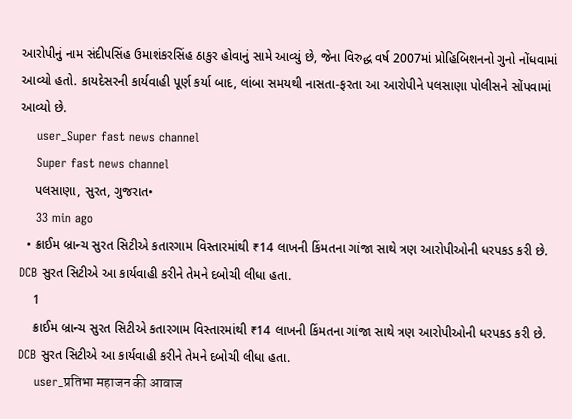આરોપીનું નામ સંદીપસિંહ ઉમાશંકરસિંહ ઠાકુર હોવાનું સામે આવ્યું છે, જેના વિરુદ્ધ વર્ષ 2007માં પ્રોહિબિશનનો ગુનો નોંધવામાં આવ્યો હતો. કાયદેસરની કાર્યવાહી પૂર્ણ કર્યા બાદ, લાંબા સમયથી નાસતા-ફરતા આ આરોપીને પલસાણા પોલીસને સોંપવામાં આવ્યો છે.
    user_Super fast news channel
    Super fast news channel
    પલસાણા, સુરત, ગુજરાત•
    33 min ago
  • ક્રાઈમ બ્રાન્ચ સુરત સિટીએ કતારગામ વિસ્તારમાંથી ₹14 લાખની કિંમતના ગાંજા સાથે ત્રણ આરોપીઓની ધરપકડ કરી છે. DCB સુરત સિટીએ આ કાર્યવાહી કરીને તેમને દબોચી લીધા હતા.
    1
    ક્રાઈમ બ્રાન્ચ સુરત સિટીએ કતારગામ વિસ્તારમાંથી ₹14 લાખની કિંમતના ગાંજા સાથે ત્રણ આરોપીઓની ધરપકડ કરી છે. DCB સુરત સિટીએ આ કાર્યવાહી કરીને તેમને દબોચી લીધા હતા.
    user_प्रतिभा महाजन की आवाज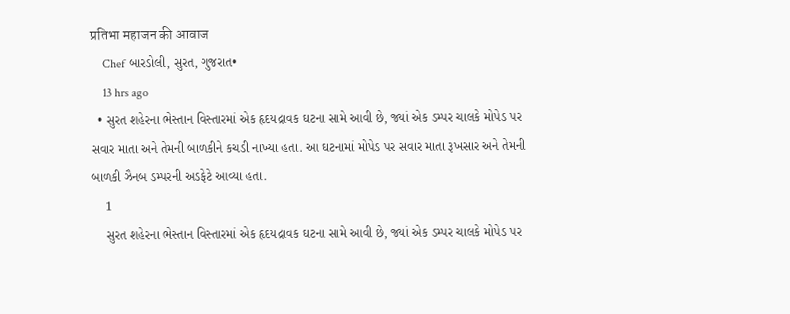प्रतिभा महाजन की आवाज
    Chef બારડોલી, સુરત, ગુજરાત•
    13 hrs ago
  • સુરત શહેરના ભેસ્તાન વિસ્તારમાં એક હૃદયદ્રાવક ઘટના સામે આવી છે, જ્યાં એક ડમ્પર ચાલકે મોપેડ પર સવાર માતા અને તેમની બાળકીને કચડી નાખ્યા હતા. આ ઘટનામાં મોપેડ પર સવાર માતા રૂખસાર અને તેમની બાળકી ઝૈનબ ડમ્પરની અડફેટે આવ્યા હતા.
    1
    સુરત શહેરના ભેસ્તાન વિસ્તારમાં એક હૃદયદ્રાવક ઘટના સામે આવી છે, જ્યાં એક ડમ્પર ચાલકે મોપેડ પર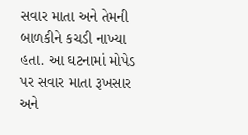સવાર માતા અને તેમની બાળકીને કચડી નાખ્યા હતા. આ ઘટનામાં મોપેડ પર સવાર માતા રૂખસાર અને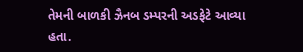તેમની બાળકી ઝૈનબ ડમ્પરની અડફેટે આવ્યા હતા.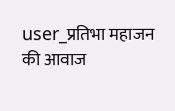user_प्रतिभा महाजन की आवाज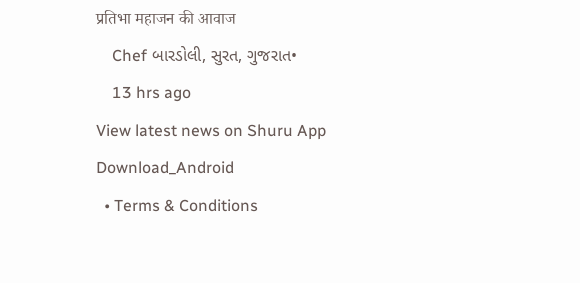प्रतिभा महाजन की आवाज
    Chef બારડોલી, સુરત, ગુજરાત•
    13 hrs ago
View latest news on Shuru App
Download_Android
  • Terms & Conditions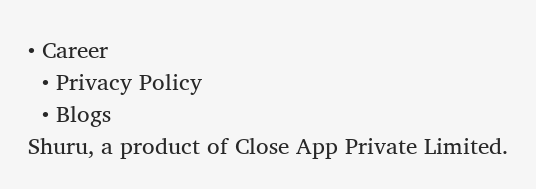• Career
  • Privacy Policy
  • Blogs
Shuru, a product of Close App Private Limited.